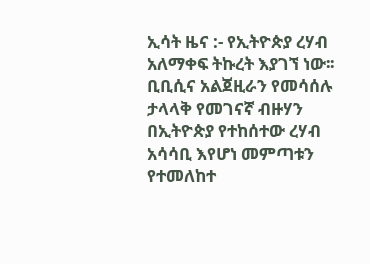ኢሳት ዜና :- የኢትዮጵያ ረሃብ አለማቀፍ ትኩረት እያገኘ ነው፡፡ ቢቢሲና አልጀዚራን የመሳሰሉ ታላላቅ የመገናኛ ብዙሃን በኢትዮጵያ የተከሰተው ረሃብ አሳሳቢ እየሆነ መምጣቱን የተመለከተ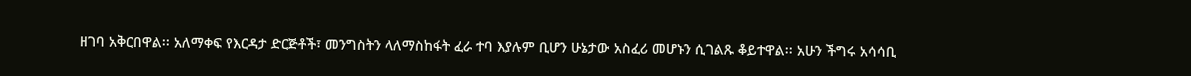ዘገባ አቅርበዋል፡፡ አለማቀፍ የእርዳታ ድርጅቶች፣ መንግስትን ላለማስከፋት ፈራ ተባ እያሉም ቢሆን ሁኔታው አስፈሪ መሆኑን ሲገልጹ ቆይተዋል፡፡ አሁን ችግሩ አሳሳቢ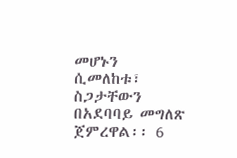መሆኑን ሲመለከቱ፣ ስጋታቸውን በአደባባይ መግለጽ ጀምረዋል፡፡ 6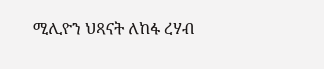ሚሊዮን ህጻናት ለከፋ ረሃብ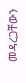መዳረጋቸውን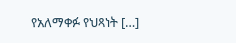የአለማቀፉ የህጻነት […]